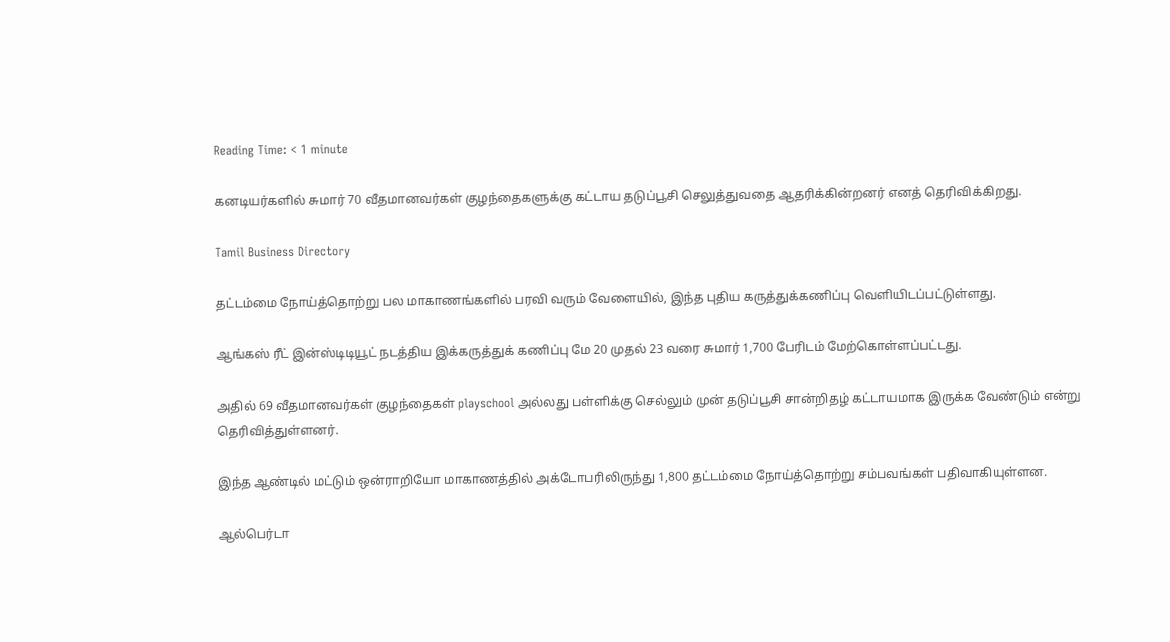Reading Time: < 1 minute

கனடியர்களில் சுமார் 70 வீதமானவர்கள் குழந்தைகளுக்கு கட்டாய தடுப்பூசி செலுத்துவதை ஆதரிக்கின்றனர் எனத் தெரிவிக்கிறது.

Tamil Business Directory

தட்டம்மை நோய்த்தொற்று பல மாகாணங்களில் பரவி வரும் வேளையில், இந்த புதிய கருத்துக்கணிப்பு வெளியிடப்பட்டுள்ளது.

ஆங்கஸ் ரீட் இன்ஸ்டிடியூட் நடத்திய இக்கருத்துக் கணிப்பு மே 20 முதல் 23 வரை சுமார் 1,700 பேரிடம் மேற்கொள்ளப்பட்டது.

அதில் 69 வீதமானவர்கள் குழந்தைகள் playschool அல்லது பள்ளிக்கு செல்லும் முன் தடுப்பூசி சான்றிதழ் கட்டாயமாக இருக்க வேண்டும் என்று தெரிவித்துள்ளனர்.

இந்த ஆண்டில் மட்டும் ஒன்ராறியோ மாகாணத்தில் அக்டோபரிலிருந்து 1,800 தட்டம்மை நோய்த்தொற்று சம்பவங்கள் பதிவாகியுள்ளன.

ஆல்பெர்டா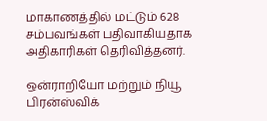மாகாணத்தில் மட்டும் 628 சம்பவங்கள் பதிவாகியதாக அதிகாரிகள் தெரிவித்தனர்.

ஒன்ராறியோ மற்றும் நியூ பிரன்ஸ்விக்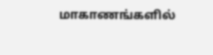மாகாணங்களில்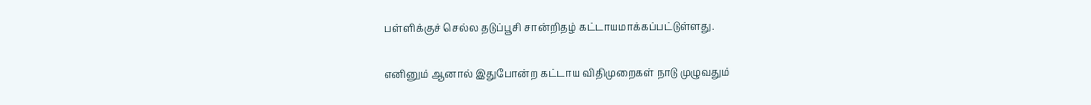பள்ளிக்குச் செல்ல தடுப்பூசி சான்றிதழ் கட்டாயமாக்கப்பட்டுள்ளது.

எனினும் ஆனால் இதுபோன்ற கட்டாய விதிமுறைகள் நாடு முழுவதும்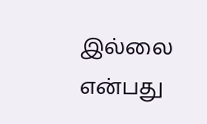இல்லை என்பது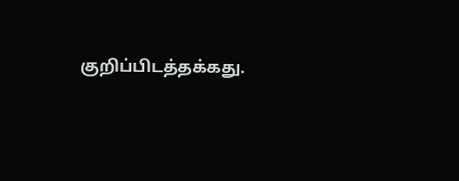குறிப்பிடத்தக்கது.